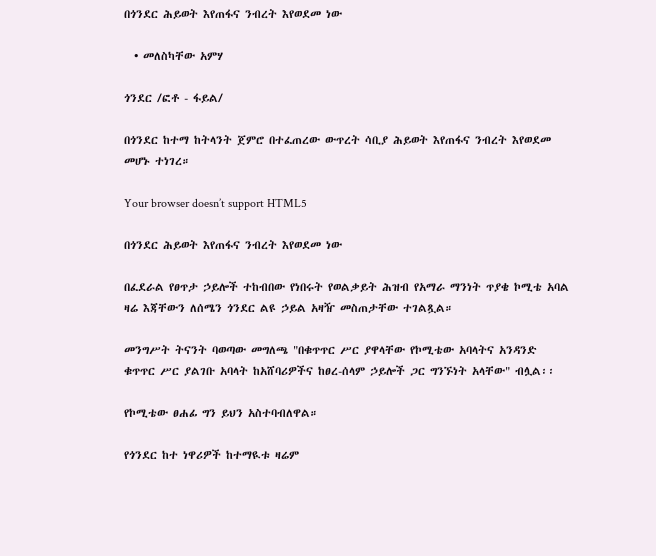በጎንደር ሕይወት እየጠፋና ንብረት እየወደመ ነው

  • መለስካቸው አምሃ

ጎንደር /ፎቶ - ፋይል/

በጎንደር ከተማ ከትላንት ጀምሮ በተፈጠረው ውጥረት ሳቢያ ሕይወት እየጠፋና ንብረት እየወደመ መሆኑ ተነገረ።

Your browser doesn’t support HTML5

በጎንደር ሕይወት እየጠፋና ንብረት እየወደመ ነው

በፈደራል የፀጥታ ኃይሎች ተከብበው የነበሩት የወልቃይት ሕዝብ የአማራ ማንነት ጥያቄ ኮሚቴ አባል ዛሬ እጃቸውን ለሰሜን ጎንደር ልዩ ኃይል አዛዥ መስጠታቸው ተገልጿል።

መንግሥት ትናንት ባወጣው መግለጫ "በቁጥጥር ሥር ያዋላቸው የኮሚቴው አባላትና አንዳንድ ቁጥጥር ሥር ያልገቡ አባላት ከአሸባሪዎችና ከፀረ-ሰላም ኃይሎች ጋር ግንኙነት አላቸው" ብሏል፡፡

የኮሚቴው ፀሐፊ ግን ይህን አስተባብለዋል።

የጎንደር ከተ ነዋሪዎች ከተማዪቱ ዛሬም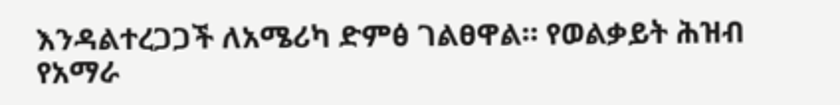እንዳልተረጋጋች ለአሜሪካ ድምፅ ገልፀዋል። የወልቃይት ሕዝብ የአማራ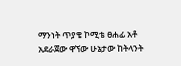ማንነት ጥያቄ ኮሚቴ ፀሐፊ አቶ አደራጀው ዋኘው ሁኔታው ከትላንት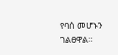የባሰ መሆኑን ገልፀዋል።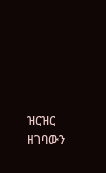ዝርዝር ዘገባውን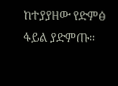ከተያያዘው የድምፅ ፋይል ያድምጡ።